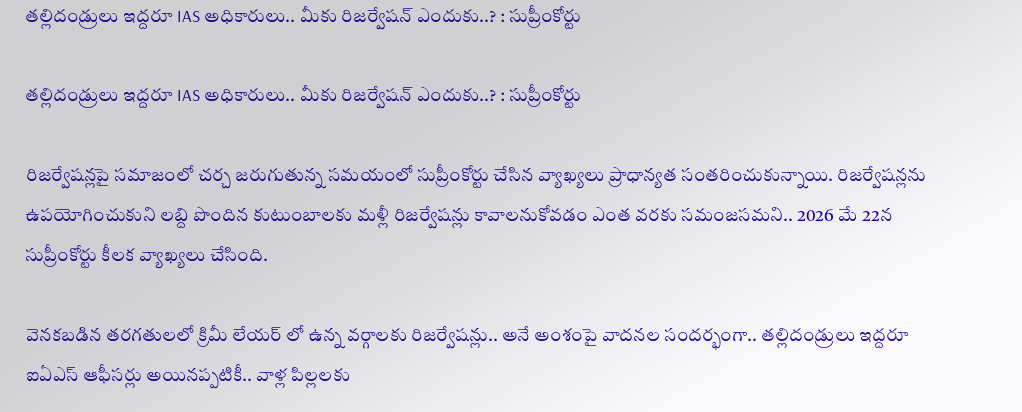తల్లిదండ్రులు ఇద్దరూ IAS అధికారులు.. మీకు రిజర్వేషన్ ఎందుకు..? : సుప్రీంకోర్టు

తల్లిదండ్రులు ఇద్దరూ IAS అధికారులు.. మీకు రిజర్వేషన్ ఎందుకు..? : సుప్రీంకోర్టు

రిజర్వేషన్లపై సమాజంలో చర్చ జరుగుతున్న సమయంలో సుప్రీంకోర్టు చేసిన వ్యాఖ్యలు ప్రాధాన్యత సంతరించుకున్నాయి. రిజర్వేషన్లను ఉపయోగించుకుని లబ్ది పొందిన కుటుంబాలకు మళ్లీ రిజర్వేషన్లు కావాలనుకోవడం ఎంత వరకు సమంజసమని.. 2026 మే 22న సుప్రీంకోర్టు కీలక వ్యాఖ్యలు చేసింది.

వెనకబడిన తరగతులలో క్రిమీ లేయర్ లో ఉన్న వర్గాలకు రిజర్వేషన్లు.. అనే అంశంపై వాదనల సందర్భంగా.. తల్లిదండ్రులు ఇద్దరూ ఐఏఎస్ ఆఫీసర్లు అయినప్పటికీ.. వాళ్ల పిల్లలకు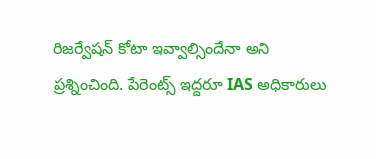రిజర్వేషన్ కోటా ఇవ్వాల్సిందేనా అని ప్రశ్నించింది. పేరెంట్స్ ఇద్దరూ IAS అధికారులు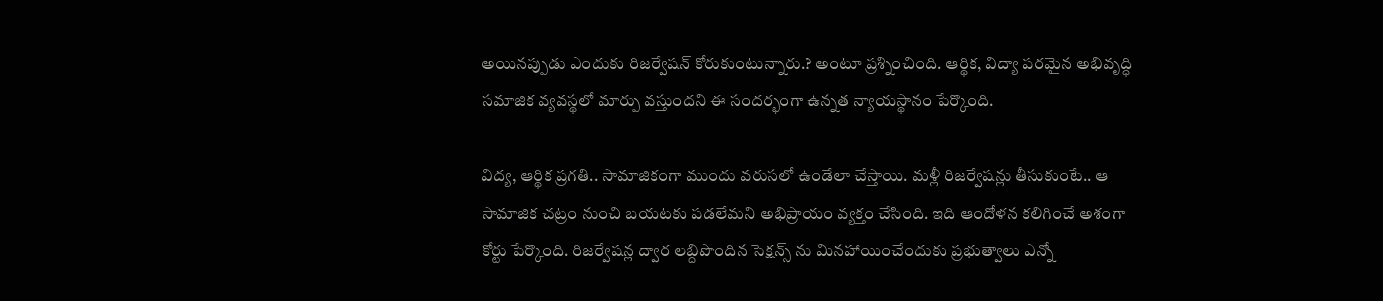అయినప్పుడు ఎందుకు రిజర్వేషన్ కోరుకుంటున్నారు.? అంటూ ప్రశ్నించింది. ఆర్థిక, విద్యా పరమైన అభివృద్ధి సమాజిక వ్యవస్థలో మార్పు వస్తుందని ఈ సందర్భంగా ఉన్నత న్యాయస్థానం పేర్కొంది.

విద్య, ఆర్థిక ప్రగతి.. సామాజికంగా ముందు వరుసలో ఉండేలా చేస్తాయి. మళ్లీ రిజర్వేషన్లు తీసుకుంటే.. ఆ సామాజిక చట్రం నుంచి బయటకు పడలేమని అభిప్రాయం వ్యక్తం చేసింది. ఇది ఆందోళన కలిగించే అశంగా కోర్టు పేర్కొంది. రిజర్వేషన్ల ద్వార లబ్దిపొందిన సెక్షన్స్ ను మినహాయించేందుకు ప్రభుత్వాలు ఎన్నో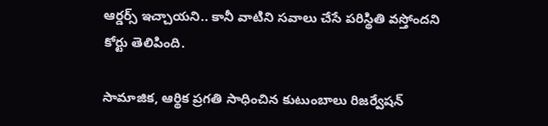ఆర్డర్స్ ఇచ్చాయని.. కానీ వాటిని సవాలు చేసే పరిస్థితి వస్తోందని కోర్టు తెలిపింది.

సామాజిక, ఆర్థిక ప్రగతి సాధించిన కుటుంబాలు రిజర్వేషన్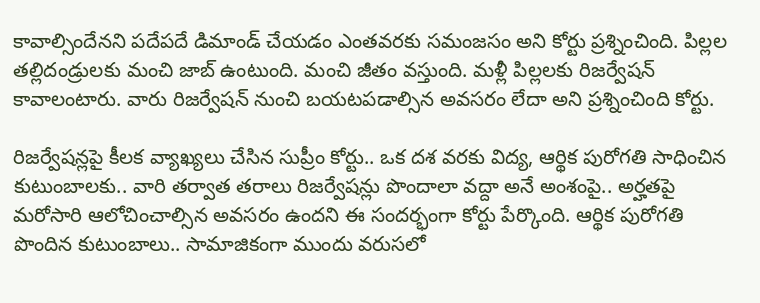కావాల్సిందేనని పదేపదే డిమాండ్ చేయడం ఎంతవరకు సమంజసం అని కోర్టు ప్రశ్నించింది. పిల్లల తల్లిదండ్రులకు మంచి జాబ్ ఉంటుంది. మంచి జీతం వస్తుంది. మళ్లీ పిల్లలకు రిజర్వేషన్ కావాలంటారు. వారు రిజర్వేషన్ నుంచి బయటపడాల్సిన అవసరం లేదా అని ప్రశ్నించింది కోర్టు.

రిజర్వేషన్లపై కీలక వ్యాఖ్యలు చేసిన సుప్రీం కోర్టు.. ఒక దశ వరకు విద్య, ఆర్థిక పురోగతి సాధించిన కుటుంబాలకు.. వారి తర్వాత తరాలు రిజర్వేషన్లు పొందాలా వద్దా అనే అంశంపై.. అర్హతపై మరోసారి ఆలోచించాల్సిన అవసరం ఉందని ఈ సందర్భంగా కోర్టు పేర్కొంది. ఆర్థిక పురోగతి పొందిన కుటుంబాలు.. సామాజికంగా ముందు వరుసలో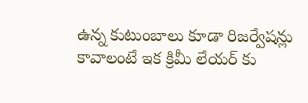ఉన్న కుటుంబాలు కూడా రిజర్వేషన్లు కావాలంటే ఇక క్రిమీ లేయర్ కు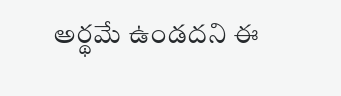అర్థమే ఉండదని ఈ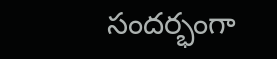సందర్భంగా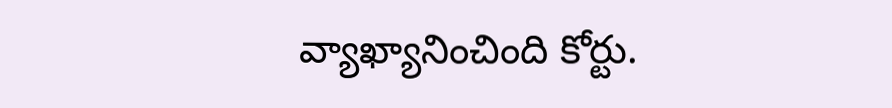వ్యాఖ్యానించింది కోర్టు.